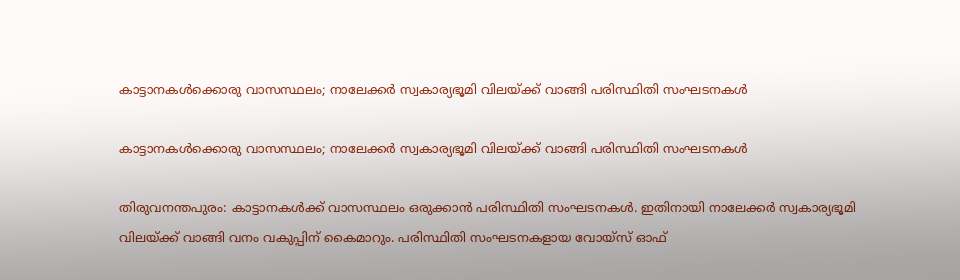കാട്ടാനകള്‍ക്കൊരു വാസസ്ഥലം; നാലേക്കര്‍ സ്വകാര്യഭൂമി വിലയ്ക്ക് വാങ്ങി പരിസ്ഥിതി സംഘടനകള്‍

കാട്ടാനകള്‍ക്കൊരു വാസസ്ഥലം; നാലേക്കര്‍ സ്വകാര്യഭൂമി വിലയ്ക്ക് വാങ്ങി പരിസ്ഥിതി സംഘടനകള്‍

തിരുവനന്തപുരം: കാട്ടാനകള്‍ക്ക് വാസസ്ഥലം ഒരുക്കാന്‍ പരിസ്ഥിതി സംഘടനകള്‍. ഇതിനായി നാലേക്കര്‍ സ്വകാര്യഭൂമി വിലയ്ക്ക് വാങ്ങി വനം വകുപ്പിന് കൈമാറും. പരിസ്ഥിതി സംഘടനകളായ വോയ്സ് ഓഫ്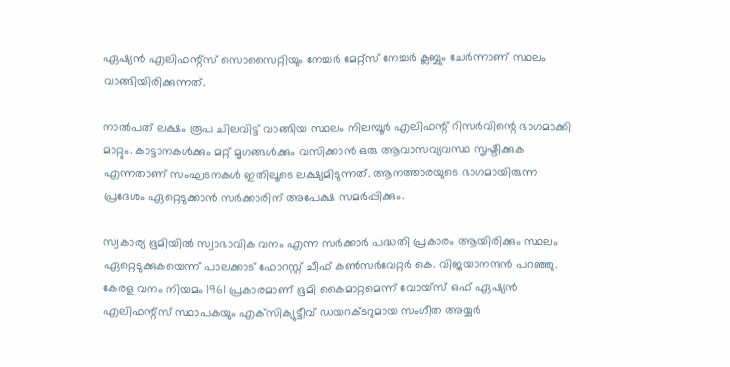ഏഷ്യന്‍ എലിഫന്റ്‌സ് സൊസൈറ്റിയും നേച്ചര്‍ മേറ്റ്‌സ് നേച്ചര്‍ ക്ലബ്ബും ചേര്‍ന്നാണ് സ്ഥലം വാങ്ങിയിരിക്കുന്നത്.

നാല്‍പത് ലക്ഷം രൂപ ചിലവിട്ട് വാങ്ങിയ സ്ഥലം നിലമ്പൂര്‍ എലിഫന്റ് റിസര്‍വിന്റെ ഭാഗമാക്കി മാറ്റും. കാട്ടാനകള്‍ക്കും മറ്റ് മൃഗങ്ങള്‍ക്കും വസിക്കാന്‍ ഒരു ആവാസവ്യവസ്ഥ സൃഷ്ടിക്കുക എന്നതാണ് സംഘടനകള്‍ ഇതിലൂടെ ലക്ഷ്യമിടുന്നത്. ആനത്താരയുടെ ഭാഗമായിരുന്ന പ്രദേശം ഏറ്റെടുക്കാന്‍ സര്‍ക്കാരിന് അപേക്ഷ സമര്‍പ്പിക്കും.

സ്വകാര്യ ഭൂമിയില്‍ സ്വാഭാവിക വനം എന്ന സര്‍ക്കാര്‍ പദ്ധതി പ്രകാരം ആയിരിക്കും സ്ഥലം ഏറ്റെടുക്കുകയെന്ന് പാലക്കാട് ഫോറസ്റ്റ് ചീഫ് കണ്‍സര്‍വേറ്റര്‍ കെ. വിജയാനന്ദന്‍ പറഞ്ഞു. കേരള വനം നിയമം 1961 പ്രകാരമാണ് ഭൂമി കൈമാറ്റമെന്ന് വോയ്സ് ഒഫ് ഏഷ്യന്‍ എലിഫന്റ്‌സ് സ്ഥാപകയും എക്‌സിക്യുട്ടീവ് ഡയറക്ടറുമായ സംഗീത അയ്യര്‍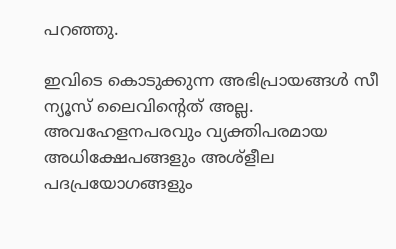പറഞ്ഞു.

ഇവിടെ കൊടുക്കുന്ന അഭിപ്രായങ്ങള്‍ സീ ന്യൂസ് ലൈവിന്റെത് അല്ല. അവഹേളനപരവും വ്യക്തിപരമായ അധിക്ഷേപങ്ങളും അശ്‌ളീല പദപ്രയോഗങ്ങളും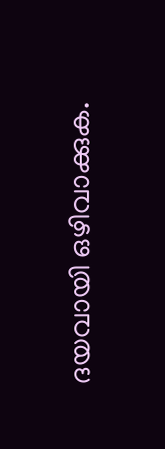ദയവായി ഒഴിവാക്കുക.